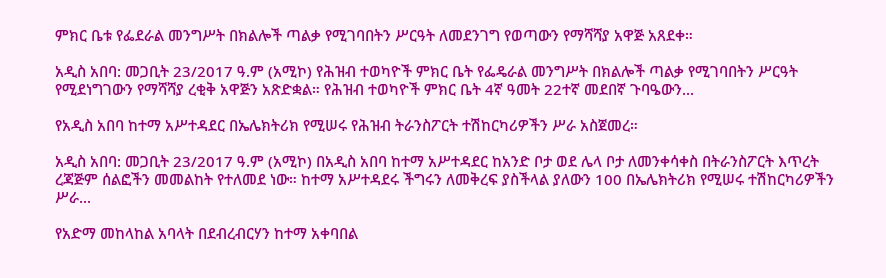ምክር ቤቱ የፌደራል መንግሥት በክልሎች ጣልቃ የሚገባበትን ሥርዓት ለመደንገግ የወጣውን የማሻሻያ አዋጅ አጸደቀ።

አዲስ አበባ: መጋቢት 23/2017 ዓ.ም (አሚኮ) የሕዝብ ተወካዮች ምክር ቤት የፌዴራል መንግሥት በክልሎች ጣልቃ የሚገባበትን ሥርዓት የሚደነግገውን የማሻሻያ ረቂቅ አዋጅን አጽድቋል። የሕዝብ ተወካዮች ምክር ቤት 4ኛ ዓመት 22ተኛ መደበኛ ጉባዔውን...

የአዲስ አበባ ከተማ አሥተዳደር በኤሌክትሪክ የሚሠሩ የሕዝብ ትራንስፖርት ተሽከርካሪዎችን ሥራ አስጀመረ።

አዲስ አበባ: መጋቢት 23/2017 ዓ.ም (አሚኮ) በአዲስ አበባ ከተማ አሥተዳደር ከአንድ ቦታ ወደ ሌላ ቦታ ለመንቀሳቀስ በትራንስፖርት እጥረት ረጃጅም ሰልፎችን መመልከት የተለመደ ነው። ከተማ አሥተዳደሩ ችግሩን ለመቅረፍ ያስችላል ያለውን 100 በኤሌክትሪክ የሚሠሩ ተሽከርካሪዎችን ሥራ...

የአድማ መከላከል አባላት በደብረብርሃን ከተማ አቀባበል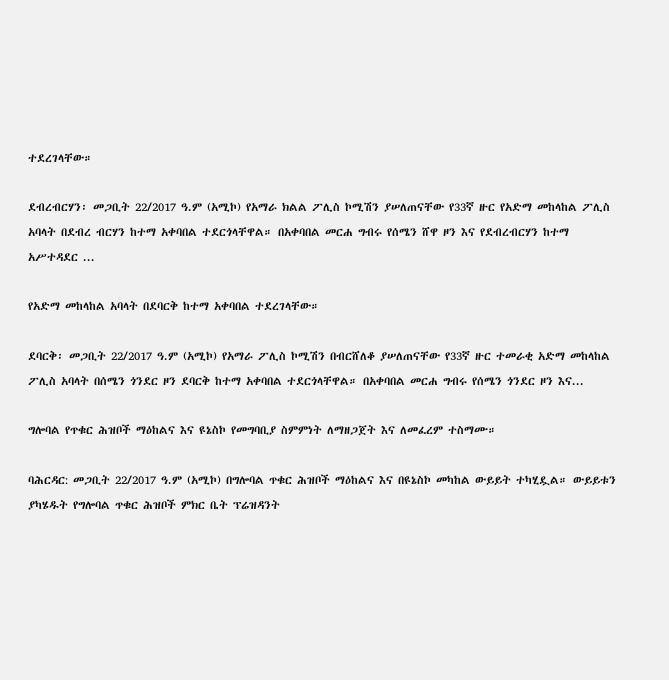ተደረገላቸው።

ደብረብርሃን፡ መጋቢት 22/2017 ዓ.ም (አሚኮ) የአማራ ክልል ፖሊስ ኮሚሽን ያሠለጠናቸው የ33ኛ ዙር የአድማ መከላከል ፖሊስ አባላት በደብረ ብርሃን ከተማ አቀባበል ተደርጎላቸዋል። በአቀባበል መርሐ ግብሩ የሰሜን ሸዋ ዞን እና የደብረብርሃን ከተማ አሥተዳደር ...

የአድማ መከላከል አባላት በደባርቅ ከተማ አቀባበል ተደረገላቸው።

ደባርቅ፡ መጋቢት 22/2017 ዓ.ም (አሚኮ) የአማራ ፖሊስ ኮሚሽን በብርሸለቆ ያሠለጠናቸው የ33ኛ ዙር ተመራቂ አድማ መከላከል ፖሊስ አባላት በሰሜን ጎንደር ዞን ደባርቅ ከተማ አቀባበል ተደርጎላቸዋል። በአቀባበል መርሐ ግብሩ የሰሜን ጎንደር ዞን እና...

ግሎባል የጥቁር ሕዝቦች ማዕከልና እና ዩኔስኮ የመግባቢያ ስምምነት ለማዘጋጀት እና ለመፈረም ተስማሙ።

ባሕርዳር: መጋቢት 22/2017 ዓ.ም (አሚኮ) በግሎባል ጥቁር ሕዝቦች ማዕከልና እና በዩኔስኮ መካከል ውይይት ተካሂዷል። ውይይቱን ያካሄዱት የግሎባል ጥቁር ሕዝቦች ምክር ቤት ፕሬዝዳንት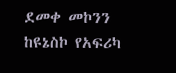ደመቀ መኮንን ከዩኔስኮ የአፍሪካ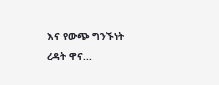እና የውጭ ግንኙነት ረዳት ዋና...